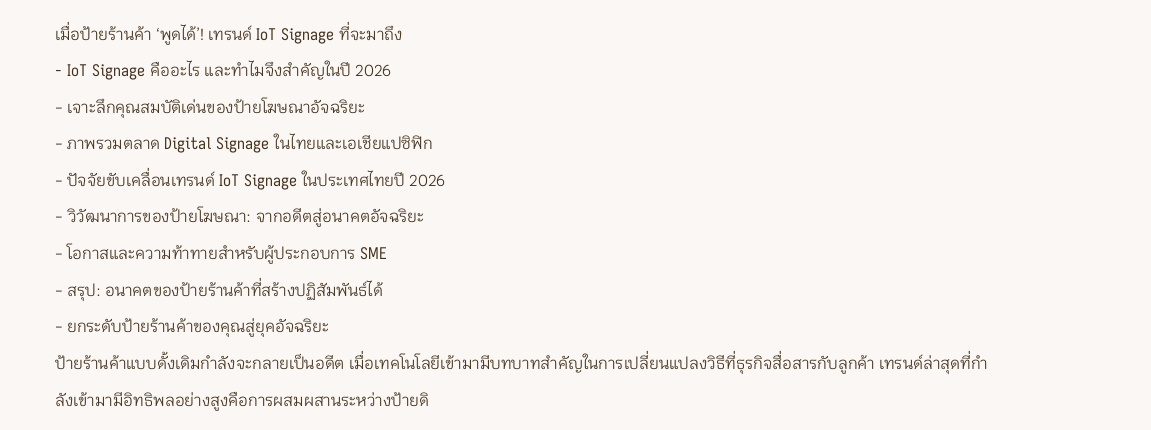เมื่อป้ายร้านค้า ‘พูดได้’! เทรนด์ IoT Signage ที่จะมาถึง
- IoT Signage คืออะไร และทำไมจึงสำคัญในปี 2026
- เจาะลึกคุณสมบัติเด่นของป้ายโฆษณาอัจฉริยะ
- ภาพรวมตลาด Digital Signage ในไทยและเอเชียแปซิฟิก
- ปัจจัยขับเคลื่อนเทรนด์ IoT Signage ในประเทศไทยปี 2026
- วิวัฒนาการของป้ายโฆษณา: จากอดีตสู่อนาคตอัจฉริยะ
- โอกาสและความท้าทายสำหรับผู้ประกอบการ SME
- สรุป: อนาคตของป้ายร้านค้าที่สร้างปฏิสัมพันธ์ได้
- ยกระดับป้ายร้านค้าของคุณสู่ยุคอัจฉริยะ
ป้ายร้านค้าแบบดั้งเดิมกำลังจะกลายเป็นอดีต เมื่อเทคโนโลยีเข้ามามีบทบาทสำคัญในการเปลี่ยนแปลงวิธีที่ธุรกิจสื่อสารกับลูกค้า เทรนด์ล่าสุดที่กำลังเข้ามามีอิทธิพลอย่างสูงคือการผสมผสานระหว่างป้ายดิ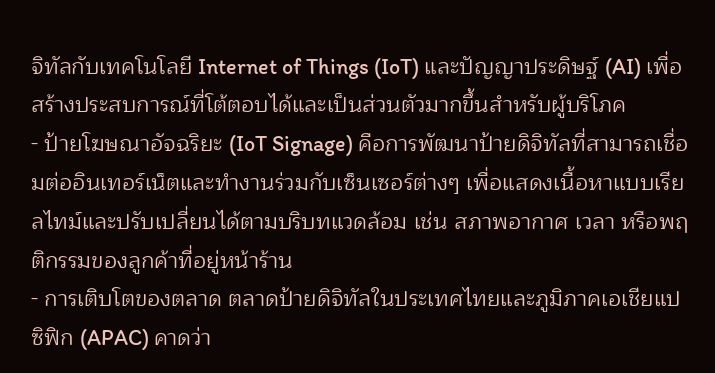จิทัลกับเทคโนโลยี Internet of Things (IoT) และปัญญาประดิษฐ์ (AI) เพื่อสร้างประสบการณ์ที่โต้ตอบได้และเป็นส่วนตัวมากขึ้นสำหรับผู้บริโภค
- ป้ายโฆษณาอัจฉริยะ (IoT Signage) คือการพัฒนาป้ายดิจิทัลที่สามารถเชื่อมต่ออินเทอร์เน็ตและทำงานร่วมกับเซ็นเซอร์ต่างๆ เพื่อแสดงเนื้อหาแบบเรียลไทม์และปรับเปลี่ยนได้ตามบริบทแวดล้อม เช่น สภาพอากาศ เวลา หรือพฤติกรรมของลูกค้าที่อยู่หน้าร้าน
- การเติบโตของตลาด ตลาดป้ายดิจิทัลในประเทศไทยและภูมิภาคเอเชียแปซิฟิก (APAC) คาดว่า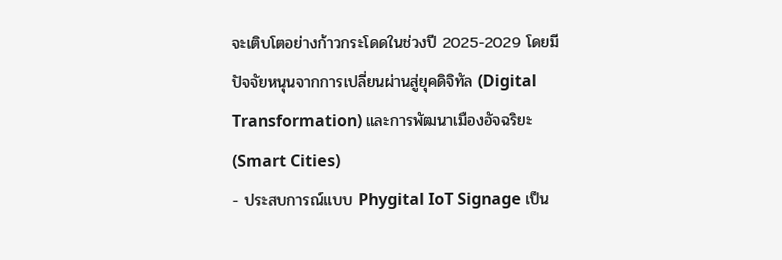จะเติบโตอย่างก้าวกระโดดในช่วงปี 2025-2029 โดยมีปัจจัยหนุนจากการเปลี่ยนผ่านสู่ยุคดิจิทัล (Digital Transformation) และการพัฒนาเมืองอัจฉริยะ (Smart Cities)
- ประสบการณ์แบบ Phygital IoT Signage เป็น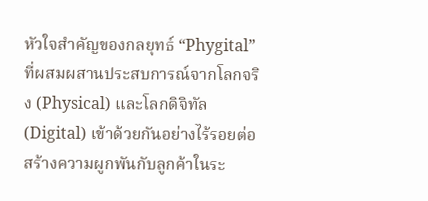หัวใจสำคัญของกลยุทธ์ “Phygital” ที่ผสมผสานประสบการณ์จากโลกจริง (Physical) และโลกดิจิทัล (Digital) เข้าด้วยกันอย่างไร้รอยต่อ สร้างความผูกพันกับลูกค้าในระ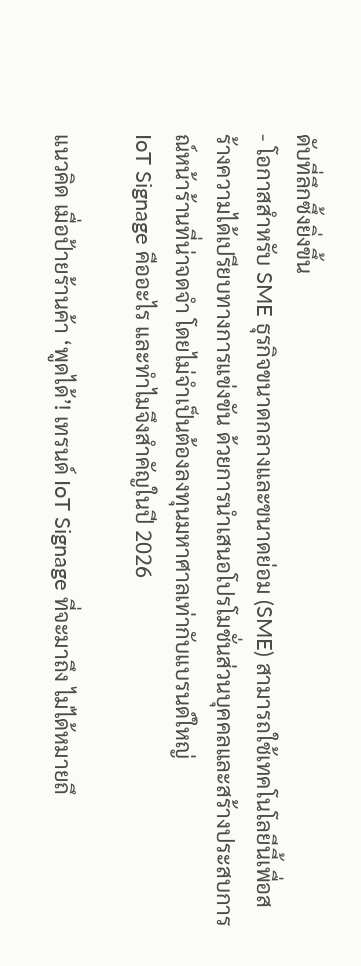ดับที่ลึกซึ้งยิ่งขึ้น
- โอกาสสำหรับ SME ธุรกิจขนาดกลางและขนาดย่อม (SME) สามารถใช้เทคโนโลยีนี้เพื่อสร้างความได้เปรียบทางการแข่งขัน ด้วยการนำเสนอโปรโมชั่นส่วนบุคคลและสร้างประสบการณ์หน้าร้านที่น่าจดจำ โดยไม่จำเป็นต้องลงทุนมหาศาลเท่ากับแบรนด์ใหญ่
IoT Signage คืออะไร และทำไมจึงสำคัญในปี 2026

แนวคิด เมื่อป้ายร้านค้า ‘พูดได้’! เทรนด์ IoT Signage ที่จะมาถึง ไม่ได้หมายถึ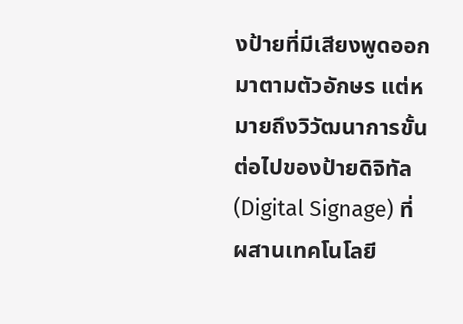งป้ายที่มีเสียงพูดออกมาตามตัวอักษร แต่หมายถึงวิวัฒนาการขั้นต่อไปของป้ายดิจิทัล (Digital Signage) ที่ผสานเทคโนโลยี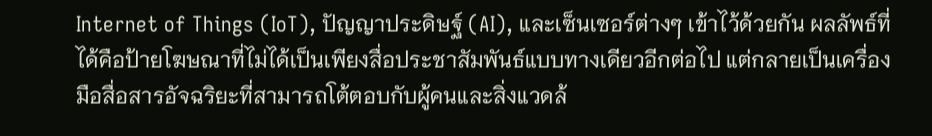Internet of Things (IoT), ปัญญาประดิษฐ์ (AI), และเซ็นเซอร์ต่างๆ เข้าไว้ด้วยกัน ผลลัพธ์ที่ได้คือป้ายโฆษณาที่ไม่ได้เป็นเพียงสื่อประชาสัมพันธ์แบบทางเดียวอีกต่อไป แต่กลายเป็นเครื่องมือสื่อสารอัจฉริยะที่สามารถโต้ตอบกับผู้คนและสิ่งแวดล้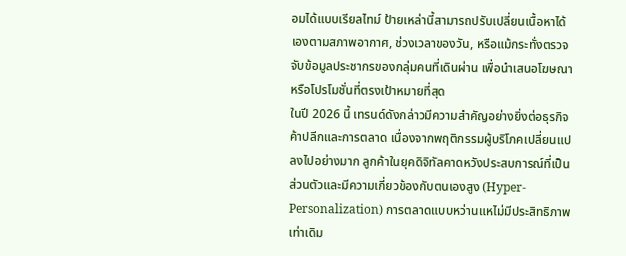อมได้แบบเรียลไทม์ ป้ายเหล่านี้สามารถปรับเปลี่ยนเนื้อหาได้เองตามสภาพอากาศ, ช่วงเวลาของวัน, หรือแม้กระทั่งตรวจจับข้อมูลประชากรของกลุ่มคนที่เดินผ่าน เพื่อนำเสนอโฆษณาหรือโปรโมชั่นที่ตรงเป้าหมายที่สุด
ในปี 2026 นี้ เทรนด์ดังกล่าวมีความสำคัญอย่างยิ่งต่อธุรกิจค้าปลีกและการตลาด เนื่องจากพฤติกรรมผู้บริโภคเปลี่ยนแปลงไปอย่างมาก ลูกค้าในยุคดิจิทัลคาดหวังประสบการณ์ที่เป็นส่วนตัวและมีความเกี่ยวข้องกับตนเองสูง (Hyper-Personalization) การตลาดแบบหว่านแหไม่มีประสิทธิภาพเท่าเดิม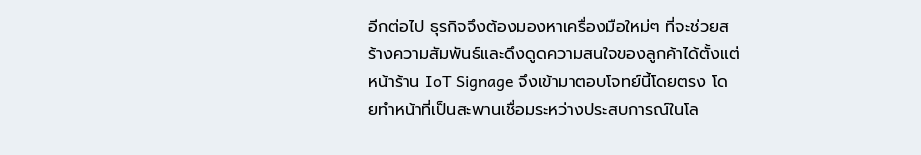อีกต่อไป ธุรกิจจึงต้องมองหาเครื่องมือใหม่ๆ ที่จะช่วยสร้างความสัมพันธ์และดึงดูดความสนใจของลูกค้าได้ตั้งแต่หน้าร้าน IoT Signage จึงเข้ามาตอบโจทย์นี้โดยตรง โดยทำหน้าที่เป็นสะพานเชื่อมระหว่างประสบการณ์ในโล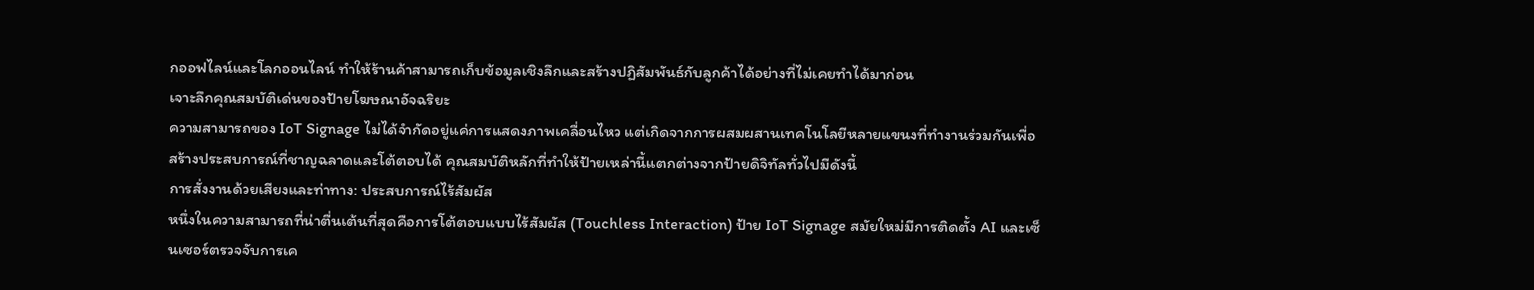กออฟไลน์และโลกออนไลน์ ทำให้ร้านค้าสามารถเก็บข้อมูลเชิงลึกและสร้างปฏิสัมพันธ์กับลูกค้าได้อย่างที่ไม่เคยทำได้มาก่อน
เจาะลึกคุณสมบัติเด่นของป้ายโฆษณาอัจฉริยะ
ความสามารถของ IoT Signage ไม่ได้จำกัดอยู่แค่การแสดงภาพเคลื่อนไหว แต่เกิดจากการผสมผสานเทคโนโลยีหลายแขนงที่ทำงานร่วมกันเพื่อสร้างประสบการณ์ที่ชาญฉลาดและโต้ตอบได้ คุณสมบัติหลักที่ทำให้ป้ายเหล่านี้แตกต่างจากป้ายดิจิทัลทั่วไปมีดังนี้
การสั่งงานด้วยเสียงและท่าทาง: ประสบการณ์ไร้สัมผัส
หนึ่งในความสามารถที่น่าตื่นเต้นที่สุดคือการโต้ตอบแบบไร้สัมผัส (Touchless Interaction) ป้าย IoT Signage สมัยใหม่มีการติดตั้ง AI และเซ็นเซอร์ตรวจจับการเค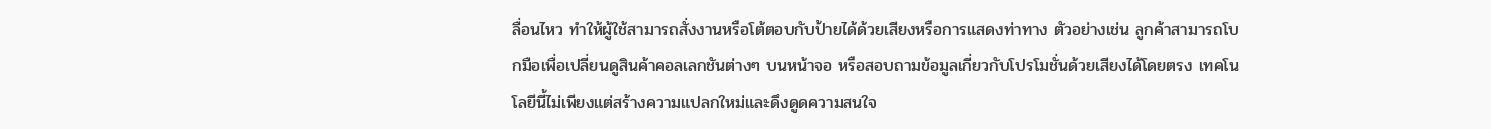ลื่อนไหว ทำให้ผู้ใช้สามารถสั่งงานหรือโต้ตอบกับป้ายได้ด้วยเสียงหรือการแสดงท่าทาง ตัวอย่างเช่น ลูกค้าสามารถโบกมือเพื่อเปลี่ยนดูสินค้าคอลเลกชันต่างๆ บนหน้าจอ หรือสอบถามข้อมูลเกี่ยวกับโปรโมชั่นด้วยเสียงได้โดยตรง เทคโนโลยีนี้ไม่เพียงแต่สร้างความแปลกใหม่และดึงดูดความสนใจ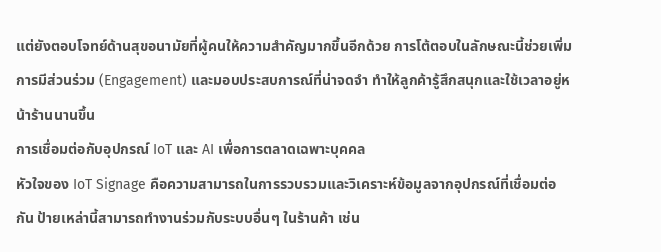แต่ยังตอบโจทย์ด้านสุขอนามัยที่ผู้คนให้ความสำคัญมากขึ้นอีกด้วย การโต้ตอบในลักษณะนี้ช่วยเพิ่มการมีส่วนร่วม (Engagement) และมอบประสบการณ์ที่น่าจดจำ ทำให้ลูกค้ารู้สึกสนุกและใช้เวลาอยู่หน้าร้านนานขึ้น
การเชื่อมต่อกับอุปกรณ์ IoT และ AI เพื่อการตลาดเฉพาะบุคคล
หัวใจของ IoT Signage คือความสามารถในการรวบรวมและวิเคราะห์ข้อมูลจากอุปกรณ์ที่เชื่อมต่อกัน ป้ายเหล่านี้สามารถทำงานร่วมกับระบบอื่นๆ ในร้านค้า เช่น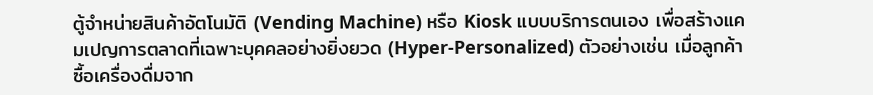ตู้จำหน่ายสินค้าอัตโนมัติ (Vending Machine) หรือ Kiosk แบบบริการตนเอง เพื่อสร้างแคมเปญการตลาดที่เฉพาะบุคคลอย่างยิ่งยวด (Hyper-Personalized) ตัวอย่างเช่น เมื่อลูกค้าซื้อเครื่องดื่มจาก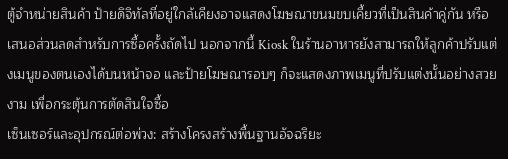ตู้จำหน่ายสินค้า ป้ายดิจิทัลที่อยู่ใกล้เคียงอาจแสดงโฆษณาขนมขบเคี้ยวที่เป็นสินค้าคู่กัน หรือเสนอส่วนลดสำหรับการซื้อครั้งถัดไป นอกจากนี้ Kiosk ในร้านอาหารยังสามารถให้ลูกค้าปรับแต่งเมนูของตนเองได้บนหน้าจอ และป้ายโฆษณารอบๆ ก็จะแสดงภาพเมนูที่ปรับแต่งนั้นอย่างสวยงาม เพื่อกระตุ้นการตัดสินใจซื้อ
เซ็นเซอร์และอุปกรณ์ต่อพ่วง: สร้างโครงสร้างพื้นฐานอัจฉริยะ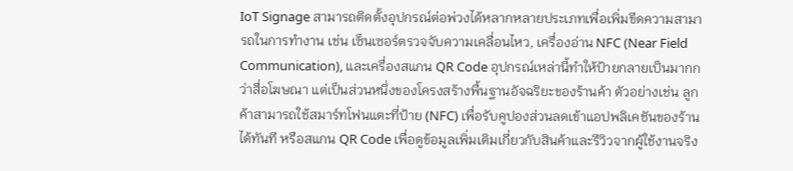IoT Signage สามารถติดตั้งอุปกรณ์ต่อพ่วงได้หลากหลายประเภทเพื่อเพิ่มขีดความสามารถในการทำงาน เช่น เซ็นเซอร์ตรวจจับความเคลื่อนไหว, เครื่องอ่าน NFC (Near Field Communication), และเครื่องสแกน QR Code อุปกรณ์เหล่านี้ทำให้ป้ายกลายเป็นมากกว่าสื่อโฆษณา แต่เป็นส่วนหนึ่งของโครงสร้างพื้นฐานอัจฉริยะของร้านค้า ตัวอย่างเช่น ลูกค้าสามารถใช้สมาร์ทโฟนแตะที่ป้าย (NFC) เพื่อรับคูปองส่วนลดเข้าแอปพลิเคชันของร้านได้ทันที หรือสแกน QR Code เพื่อดูข้อมูลเพิ่มเติมเกี่ยวกับสินค้าและรีวิวจากผู้ใช้งานจริง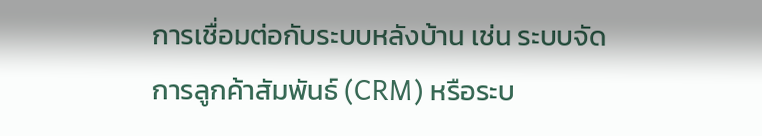การเชื่อมต่อกับระบบหลังบ้าน เช่น ระบบจัดการลูกค้าสัมพันธ์ (CRM) หรือระบ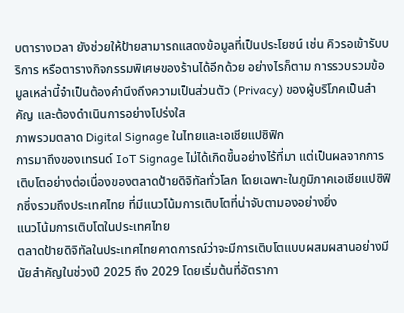บตารางเวลา ยังช่วยให้ป้ายสามารถแสดงข้อมูลที่เป็นประโยชน์ เช่น คิวรอเข้ารับบริการ หรือตารางกิจกรรมพิเศษของร้านได้อีกด้วย อย่างไรก็ตาม การรวบรวมข้อมูลเหล่านี้จำเป็นต้องคำนึงถึงความเป็นส่วนตัว (Privacy) ของผู้บริโภคเป็นสำคัญ และต้องดำเนินการอย่างโปร่งใส
ภาพรวมตลาด Digital Signage ในไทยและเอเชียแปซิฟิก
การมาถึงของเทรนด์ IoT Signage ไม่ได้เกิดขึ้นอย่างไร้ที่มา แต่เป็นผลจากการเติบโตอย่างต่อเนื่องของตลาดป้ายดิจิทัลทั่วโลก โดยเฉพาะในภูมิภาคเอเชียแปซิฟิกซึ่งรวมถึงประเทศไทย ที่มีแนวโน้มการเติบโตที่น่าจับตามองอย่างยิ่ง
แนวโน้มการเติบโตในประเทศไทย
ตลาดป้ายดิจิทัลในประเทศไทยคาดการณ์ว่าจะมีการเติบโตแบบผสมผสานอย่างมีนัยสำคัญในช่วงปี 2025 ถึง 2029 โดยเริ่มต้นที่อัตรากา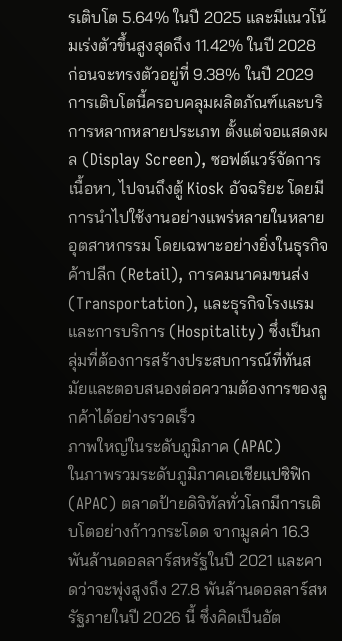รเติบโต 5.64% ในปี 2025 และมีแนวโน้มเร่งตัวขึ้นสูงสุดถึง 11.42% ในปี 2028 ก่อนจะทรงตัวอยู่ที่ 9.38% ในปี 2029 การเติบโตนี้ครอบคลุมผลิตภัณฑ์และบริการหลากหลายประเภท ตั้งแต่จอแสดงผล (Display Screen), ซอฟต์แวร์จัดการเนื้อหา, ไปจนถึงตู้ Kiosk อัจฉริยะ โดยมีการนำไปใช้งานอย่างแพร่หลายในหลายอุตสาหกรรม โดยเฉพาะอย่างยิ่งในธุรกิจค้าปลีก (Retail), การคมนาคมขนส่ง (Transportation), และธุรกิจโรงแรมและการบริการ (Hospitality) ซึ่งเป็นกลุ่มที่ต้องการสร้างประสบการณ์ที่ทันสมัยและตอบสนองต่อความต้องการของลูกค้าได้อย่างรวดเร็ว
ภาพใหญ่ในระดับภูมิภาค (APAC)
ในภาพรวมระดับภูมิภาคเอเชียแปซิฟิก (APAC) ตลาดป้ายดิจิทัลทั่วโลกมีการเติบโตอย่างก้าวกระโดด จากมูลค่า 16.3 พันล้านดอลลาร์สหรัฐในปี 2021 และคาดว่าจะพุ่งสูงถึง 27.8 พันล้านดอลลาร์สหรัฐภายในปี 2026 นี้ ซึ่งคิดเป็นอัต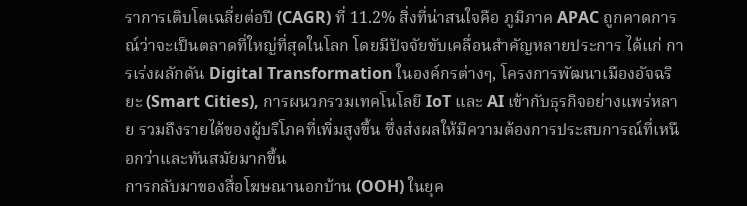ราการเติบโตเฉลี่ยต่อปี (CAGR) ที่ 11.2% สิ่งที่น่าสนใจคือ ภูมิภาค APAC ถูกคาดการณ์ว่าจะเป็นตลาดที่ใหญ่ที่สุดในโลก โดยมีปัจจัยขับเคลื่อนสำคัญหลายประการ ได้แก่ การเร่งผลักดัน Digital Transformation ในองค์กรต่างๆ, โครงการพัฒนาเมืองอัจฉริยะ (Smart Cities), การผนวกรวมเทคโนโลยี IoT และ AI เข้ากับธุรกิจอย่างแพร่หลาย รวมถึงรายได้ของผู้บริโภคที่เพิ่มสูงขึ้น ซึ่งส่งผลให้มีความต้องการประสบการณ์ที่เหนือกว่าและทันสมัยมากขึ้น
การกลับมาของสื่อโฆษณานอกบ้าน (OOH) ในยุค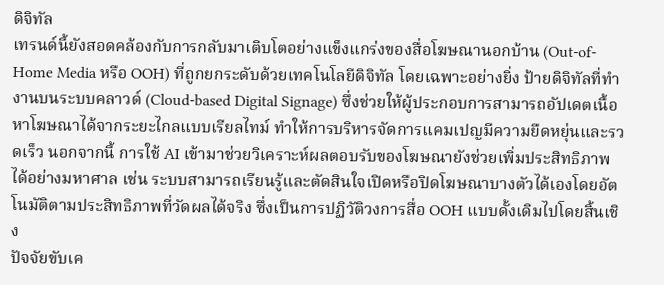ดิจิทัล
เทรนด์นี้ยังสอดคล้องกับการกลับมาเติบโตอย่างแข็งแกร่งของสื่อโฆษณานอกบ้าน (Out-of-Home Media หรือ OOH) ที่ถูกยกระดับด้วยเทคโนโลยีดิจิทัล โดยเฉพาะอย่างยิ่ง ป้ายดิจิทัลที่ทำงานบนระบบคลาวด์ (Cloud-based Digital Signage) ซึ่งช่วยให้ผู้ประกอบการสามารถอัปเดตเนื้อหาโฆษณาได้จากระยะไกลแบบเรียลไทม์ ทำให้การบริหารจัดการแคมเปญมีความยืดหยุ่นและรวดเร็ว นอกจากนี้ การใช้ AI เข้ามาช่วยวิเคราะห์ผลตอบรับของโฆษณายังช่วยเพิ่มประสิทธิภาพได้อย่างมหาศาล เช่น ระบบสามารถเรียนรู้และตัดสินใจเปิดหรือปิดโฆษณาบางตัวได้เองโดยอัตโนมัติตามประสิทธิภาพที่วัดผลได้จริง ซึ่งเป็นการปฏิวัติวงการสื่อ OOH แบบดั้งเดิมไปโดยสิ้นเชิง
ปัจจัยขับเค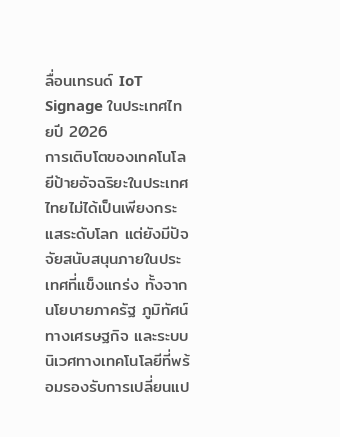ลื่อนเทรนด์ IoT Signage ในประเทศไทยปี 2026
การเติบโตของเทคโนโลยีป้ายอัจฉริยะในประเทศไทยไม่ได้เป็นเพียงกระแสระดับโลก แต่ยังมีปัจจัยสนับสนุนภายในประเทศที่แข็งแกร่ง ทั้งจากนโยบายภาครัฐ ภูมิทัศน์ทางเศรษฐกิจ และระบบนิเวศทางเทคโนโลยีที่พร้อมรองรับการเปลี่ยนแป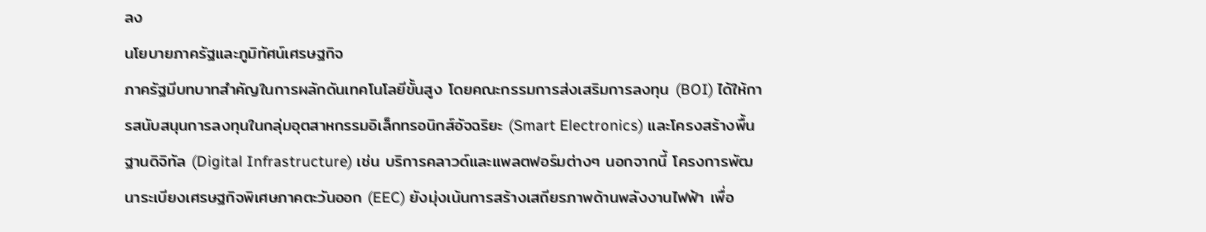ลง
นโยบายภาครัฐและภูมิทัศน์เศรษฐกิจ
ภาครัฐมีบทบาทสำคัญในการผลักดันเทคโนโลยีขั้นสูง โดยคณะกรรมการส่งเสริมการลงทุน (BOI) ได้ให้การสนับสนุนการลงทุนในกลุ่มอุตสาหกรรมอิเล็กทรอนิกส์อัจฉริยะ (Smart Electronics) และโครงสร้างพื้นฐานดิจิทัล (Digital Infrastructure) เช่น บริการคลาวด์และแพลตฟอร์มต่างๆ นอกจากนี้ โครงการพัฒนาระเบียงเศรษฐกิจพิเศษภาคตะวันออก (EEC) ยังมุ่งเน้นการสร้างเสถียรภาพด้านพลังงานไฟฟ้า เพื่อ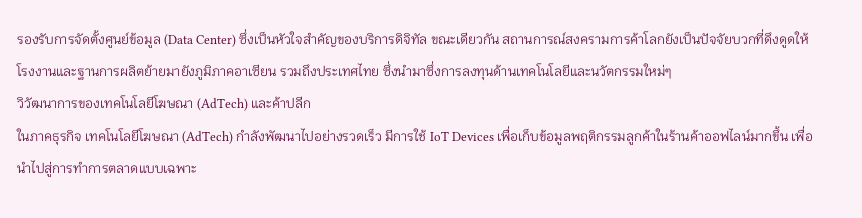รองรับการจัดตั้งศูนย์ข้อมูล (Data Center) ซึ่งเป็นหัวใจสำคัญของบริการดิจิทัล ขณะเดียวกัน สถานการณ์สงครามการค้าโลกยังเป็นปัจจัยบวกที่ดึงดูดให้โรงงานและฐานการผลิตย้ายมายังภูมิภาคอาเซียน รวมถึงประเทศไทย ซึ่งนำมาซึ่งการลงทุนด้านเทคโนโลยีและนวัตกรรมใหม่ๆ
วิวัฒนาการของเทคโนโลยีโฆษณา (AdTech) และค้าปลีก
ในภาคธุรกิจ เทคโนโลยีโฆษณา (AdTech) กำลังพัฒนาไปอย่างรวดเร็ว มีการใช้ IoT Devices เพื่อเก็บข้อมูลพฤติกรรมลูกค้าในร้านค้าออฟไลน์มากขึ้น เพื่อนำไปสู่การทำการตลาดแบบเฉพาะ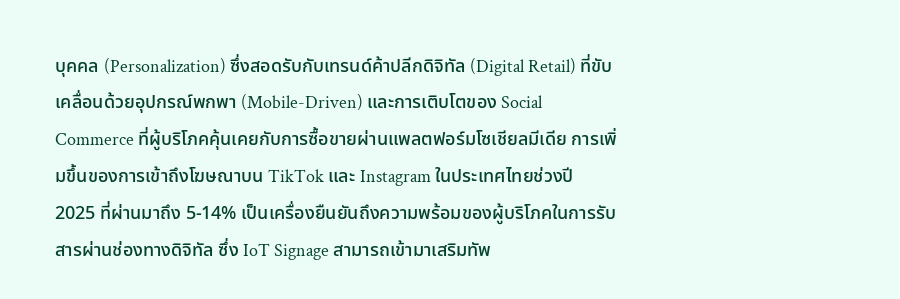บุคคล (Personalization) ซึ่งสอดรับกับเทรนด์ค้าปลีกดิจิทัล (Digital Retail) ที่ขับเคลื่อนด้วยอุปกรณ์พกพา (Mobile-Driven) และการเติบโตของ Social Commerce ที่ผู้บริโภคคุ้นเคยกับการซื้อขายผ่านแพลตฟอร์มโซเชียลมีเดีย การเพิ่มขึ้นของการเข้าถึงโฆษณาบน TikTok และ Instagram ในประเทศไทยช่วงปี 2025 ที่ผ่านมาถึง 5-14% เป็นเครื่องยืนยันถึงความพร้อมของผู้บริโภคในการรับสารผ่านช่องทางดิจิทัล ซึ่ง IoT Signage สามารถเข้ามาเสริมทัพ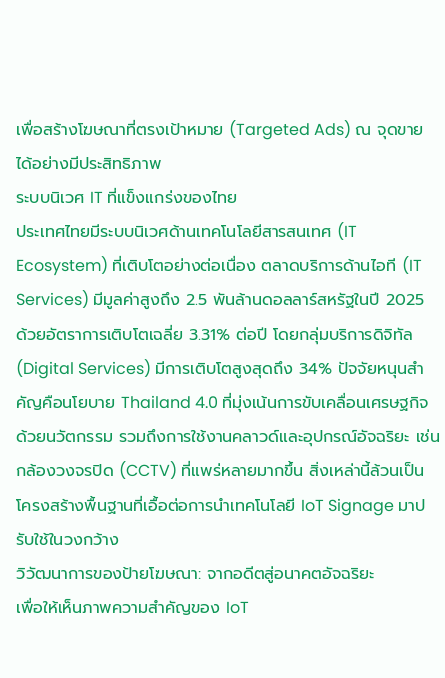เพื่อสร้างโฆษณาที่ตรงเป้าหมาย (Targeted Ads) ณ จุดขายได้อย่างมีประสิทธิภาพ
ระบบนิเวศ IT ที่แข็งแกร่งของไทย
ประเทศไทยมีระบบนิเวศด้านเทคโนโลยีสารสนเทศ (IT Ecosystem) ที่เติบโตอย่างต่อเนื่อง ตลาดบริการด้านไอที (IT Services) มีมูลค่าสูงถึง 2.5 พันล้านดอลลาร์สหรัฐในปี 2025 ด้วยอัตราการเติบโตเฉลี่ย 3.31% ต่อปี โดยกลุ่มบริการดิจิทัล (Digital Services) มีการเติบโตสูงสุดถึง 34% ปัจจัยหนุนสำคัญคือนโยบาย Thailand 4.0 ที่มุ่งเน้นการขับเคลื่อนเศรษฐกิจด้วยนวัตกรรม รวมถึงการใช้งานคลาวด์และอุปกรณ์อัจฉริยะ เช่น กล้องวงจรปิด (CCTV) ที่แพร่หลายมากขึ้น สิ่งเหล่านี้ล้วนเป็นโครงสร้างพื้นฐานที่เอื้อต่อการนำเทคโนโลยี IoT Signage มาปรับใช้ในวงกว้าง
วิวัฒนาการของป้ายโฆษณา: จากอดีตสู่อนาคตอัจฉริยะ
เพื่อให้เห็นภาพความสำคัญของ IoT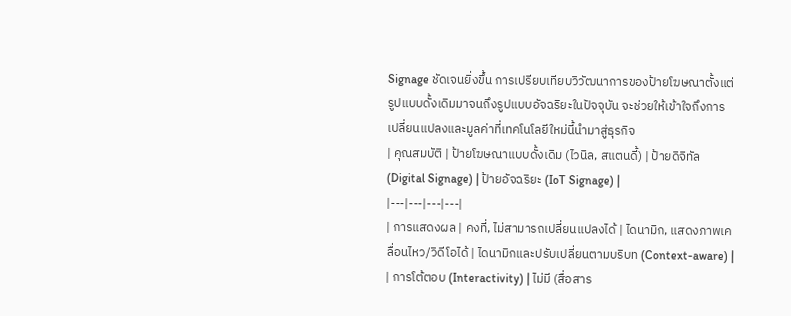Signage ชัดเจนยิ่งขึ้น การเปรียบเทียบวิวัฒนาการของป้ายโฆษณาตั้งแต่รูปแบบดั้งเดิมมาจนถึงรูปแบบอัจฉริยะในปัจจุบัน จะช่วยให้เข้าใจถึงการเปลี่ยนแปลงและมูลค่าที่เทคโนโลยีใหม่นี้นำมาสู่ธุรกิจ
| คุณสมบัติ | ป้ายโฆษณาแบบดั้งเดิม (ไวนิล, สแตนดี้) | ป้ายดิจิทัล (Digital Signage) | ป้ายอัจฉริยะ (IoT Signage) |
|---|---|---|---|
| การแสดงผล | คงที่, ไม่สามารถเปลี่ยนแปลงได้ | ไดนามิก, แสดงภาพเคลื่อนไหว/วิดีโอได้ | ไดนามิกและปรับเปลี่ยนตามบริบท (Context-aware) |
| การโต้ตอบ (Interactivity) | ไม่มี (สื่อสาร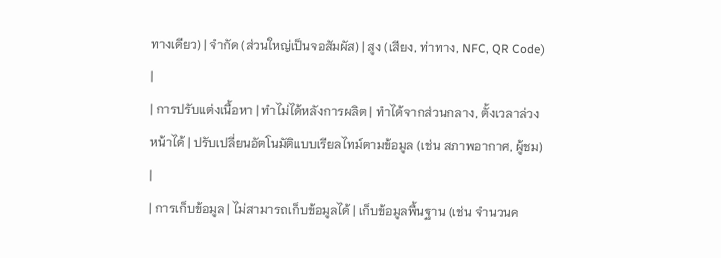ทางเดียว) | จำกัด (ส่วนใหญ่เป็นจอสัมผัส) | สูง (เสียง, ท่าทาง, NFC, QR Code) |
| การปรับแต่งเนื้อหา | ทำไม่ได้หลังการผลิต | ทำได้จากส่วนกลาง, ตั้งเวลาล่วงหน้าได้ | ปรับเปลี่ยนอัตโนมัติแบบเรียลไทม์ตามข้อมูล (เช่น สภาพอากาศ, ผู้ชม) |
| การเก็บข้อมูล | ไม่สามารถเก็บข้อมูลได้ | เก็บข้อมูลพื้นฐาน (เช่น จำนวนค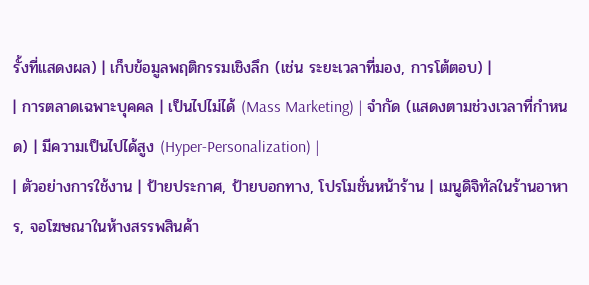รั้งที่แสดงผล) | เก็บข้อมูลพฤติกรรมเชิงลึก (เช่น ระยะเวลาที่มอง, การโต้ตอบ) |
| การตลาดเฉพาะบุคคล | เป็นไปไม่ได้ (Mass Marketing) | จำกัด (แสดงตามช่วงเวลาที่กำหนด) | มีความเป็นไปได้สูง (Hyper-Personalization) |
| ตัวอย่างการใช้งาน | ป้ายประกาศ, ป้ายบอกทาง, โปรโมชั่นหน้าร้าน | เมนูดิจิทัลในร้านอาหาร, จอโฆษณาในห้างสรรพสินค้า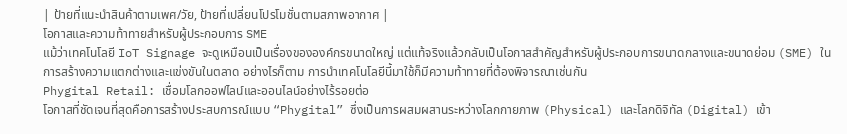| ป้ายที่แนะนำสินค้าตามเพศ/วัย, ป้ายที่เปลี่ยนโปรโมชั่นตามสภาพอากาศ |
โอกาสและความท้าทายสำหรับผู้ประกอบการ SME
แม้ว่าเทคโนโลยี IoT Signage จะดูเหมือนเป็นเรื่องขององค์กรขนาดใหญ่ แต่แท้จริงแล้วกลับเป็นโอกาสสำคัญสำหรับผู้ประกอบการขนาดกลางและขนาดย่อม (SME) ในการสร้างความแตกต่างและแข่งขันในตลาด อย่างไรก็ตาม การนำเทคโนโลยีนี้มาใช้ก็มีความท้าทายที่ต้องพิจารณาเช่นกัน
Phygital Retail: เชื่อมโลกออฟไลน์และออนไลน์อย่างไร้รอยต่อ
โอกาสที่ชัดเจนที่สุดคือการสร้างประสบการณ์แบบ “Phygital” ซึ่งเป็นการผสมผสานระหว่างโลกกายภาพ (Physical) และโลกดิจิทัล (Digital) เข้า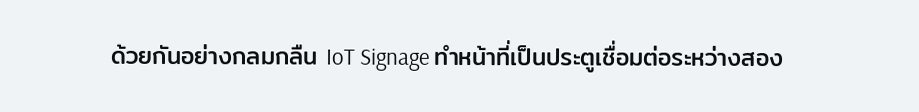ด้วยกันอย่างกลมกลืน IoT Signage ทำหน้าที่เป็นประตูเชื่อมต่อระหว่างสอง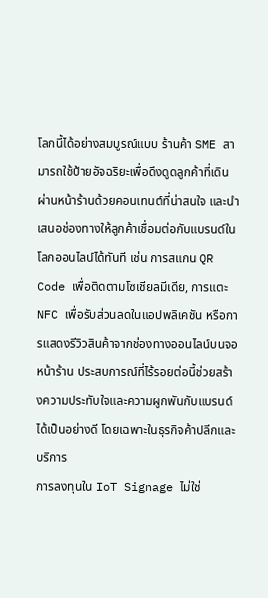โลกนี้ได้อย่างสมบูรณ์แบบ ร้านค้า SME สามารถใช้ป้ายอัจฉริยะเพื่อดึงดูดลูกค้าที่เดินผ่านหน้าร้านด้วยคอนเทนต์ที่น่าสนใจ และนำเสนอช่องทางให้ลูกค้าเชื่อมต่อกับแบรนด์ในโลกออนไลน์ได้ทันที เช่น การสแกน QR Code เพื่อติดตามโซเชียลมีเดีย, การแตะ NFC เพื่อรับส่วนลดในแอปพลิเคชัน หรือการแสดงรีวิวสินค้าจากช่องทางออนไลน์บนจอหน้าร้าน ประสบการณ์ที่ไร้รอยต่อนี้ช่วยสร้างความประทับใจและความผูกพันกับแบรนด์ได้เป็นอย่างดี โดยเฉพาะในธุรกิจค้าปลีกและบริการ
การลงทุนใน IoT Signage ไม่ใช่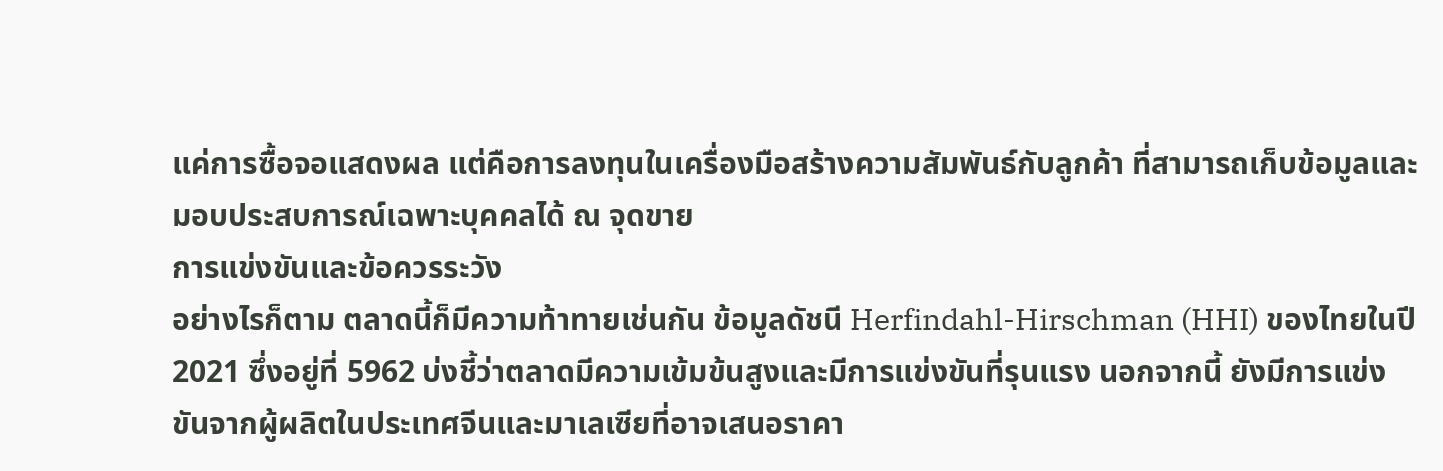แค่การซื้อจอแสดงผล แต่คือการลงทุนในเครื่องมือสร้างความสัมพันธ์กับลูกค้า ที่สามารถเก็บข้อมูลและมอบประสบการณ์เฉพาะบุคคลได้ ณ จุดขาย
การแข่งขันและข้อควรระวัง
อย่างไรก็ตาม ตลาดนี้ก็มีความท้าทายเช่นกัน ข้อมูลดัชนี Herfindahl-Hirschman (HHI) ของไทยในปี 2021 ซึ่งอยู่ที่ 5962 บ่งชี้ว่าตลาดมีความเข้มข้นสูงและมีการแข่งขันที่รุนแรง นอกจากนี้ ยังมีการแข่งขันจากผู้ผลิตในประเทศจีนและมาเลเซียที่อาจเสนอราคา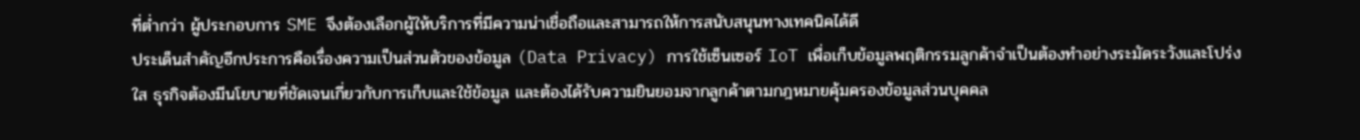ที่ต่ำกว่า ผู้ประกอบการ SME จึงต้องเลือกผู้ให้บริการที่มีความน่าเชื่อถือและสามารถให้การสนับสนุนทางเทคนิคได้ดี
ประเด็นสำคัญอีกประการคือเรื่องความเป็นส่วนตัวของข้อมูล (Data Privacy) การใช้เซ็นเซอร์ IoT เพื่อเก็บข้อมูลพฤติกรรมลูกค้าจำเป็นต้องทำอย่างระมัดระวังและโปร่งใส ธุรกิจต้องมีนโยบายที่ชัดเจนเกี่ยวกับการเก็บและใช้ข้อมูล และต้องได้รับความยินยอมจากลูกค้าตามกฎหมายคุ้มครองข้อมูลส่วนบุคคล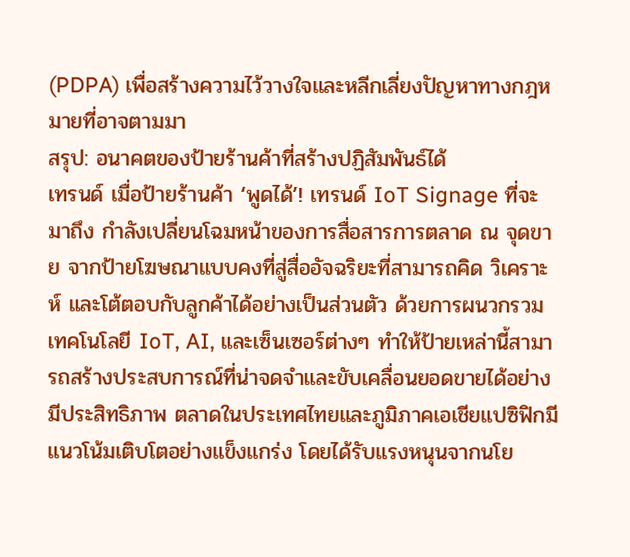(PDPA) เพื่อสร้างความไว้วางใจและหลีกเลี่ยงปัญหาทางกฎหมายที่อาจตามมา
สรุป: อนาคตของป้ายร้านค้าที่สร้างปฏิสัมพันธ์ได้
เทรนด์ เมื่อป้ายร้านค้า ‘พูดได้’! เทรนด์ IoT Signage ที่จะมาถึง กำลังเปลี่ยนโฉมหน้าของการสื่อสารการตลาด ณ จุดขาย จากป้ายโฆษณาแบบคงที่สู่สื่ออัจฉริยะที่สามารถคิด วิเคราะห์ และโต้ตอบกับลูกค้าได้อย่างเป็นส่วนตัว ด้วยการผนวกรวมเทคโนโลยี IoT, AI, และเซ็นเซอร์ต่างๆ ทำให้ป้ายเหล่านี้สามารถสร้างประสบการณ์ที่น่าจดจำและขับเคลื่อนยอดขายได้อย่างมีประสิทธิภาพ ตลาดในประเทศไทยและภูมิภาคเอเชียแปซิฟิกมีแนวโน้มเติบโตอย่างแข็งแกร่ง โดยได้รับแรงหนุนจากนโย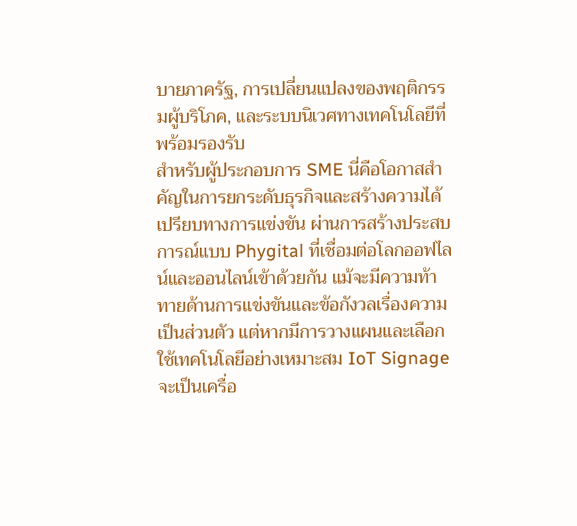บายภาครัฐ, การเปลี่ยนแปลงของพฤติกรรมผู้บริโภค, และระบบนิเวศทางเทคโนโลยีที่พร้อมรองรับ
สำหรับผู้ประกอบการ SME นี่คือโอกาสสำคัญในการยกระดับธุรกิจและสร้างความได้เปรียบทางการแข่งขัน ผ่านการสร้างประสบการณ์แบบ Phygital ที่เชื่อมต่อโลกออฟไลน์และออนไลน์เข้าด้วยกัน แม้จะมีความท้าทายด้านการแข่งขันและข้อกังวลเรื่องความเป็นส่วนตัว แต่หากมีการวางแผนและเลือกใช้เทคโนโลยีอย่างเหมาะสม IoT Signage จะเป็นเครื่อ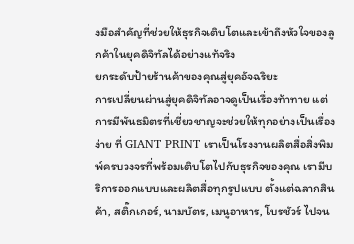งมือสำคัญที่ช่วยให้ธุรกิจเติบโตและเข้าถึงหัวใจของลูกค้าในยุคดิจิทัลได้อย่างแท้จริง
ยกระดับป้ายร้านค้าของคุณสู่ยุคอัจฉริยะ
การเปลี่ยนผ่านสู่ยุคดิจิทัลอาจดูเป็นเรื่องท้าทาย แต่การมีพันธมิตรที่เชี่ยวชาญจะช่วยให้ทุกอย่างเป็นเรื่องง่าย ที่ GIANT PRINT เราเป็นโรงงานผลิตสื่อสิ่งพิมพ์ครบวงจรที่พร้อมเติบโตไปกับธุรกิจของคุณ เรามีบริการออกแบบและผลิตสื่อทุกรูปแบบ ตั้งแต่ฉลากสินค้า, สติ๊กเกอร์, นามบัตร, เมนูอาหาร, โบรชัวร์ ไปจน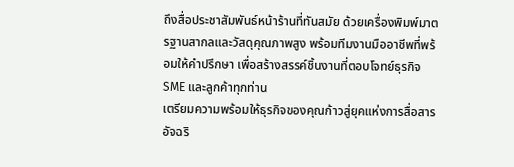ถึงสื่อประชาสัมพันธ์หน้าร้านที่ทันสมัย ด้วยเครื่องพิมพ์มาตรฐานสากลและวัสดุคุณภาพสูง พร้อมทีมงานมืออาชีพที่พร้อมให้คำปรึกษา เพื่อสร้างสรรค์ชิ้นงานที่ตอบโจทย์ธุรกิจ SME และลูกค้าทุกท่าน
เตรียมความพร้อมให้ธุรกิจของคุณก้าวสู่ยุคแห่งการสื่อสารอัจฉริ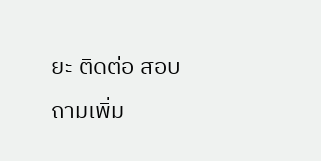ยะ ติดต่อ สอบถามเพิ่ม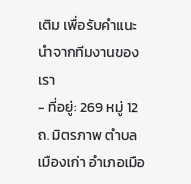เติม เพื่อรับคำแนะนำจากทีมงานของเรา
- ที่อยู่: 269 หมู่ 12 ถ. มิตรภาพ ตำบล เมืองเก่า อำเภอเมือ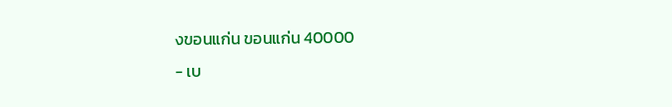งขอนแก่น ขอนแก่น 40000
- เบ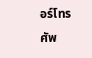อร์โทรศัพ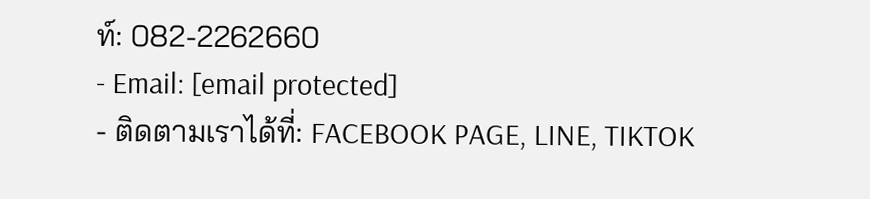ท์: 082-2262660
- Email: [email protected]
- ติดตามเราได้ที่: FACEBOOK PAGE, LINE, TIKTOK